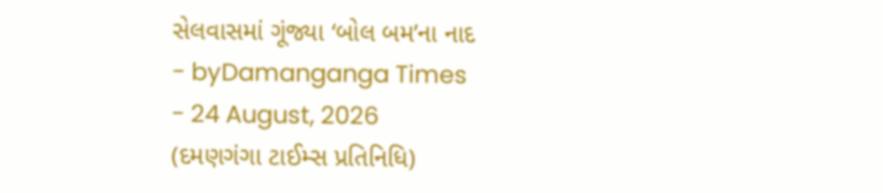સેલવાસમાં ગૂંજ્યા ‘બોલ બમ’ના નાદ
- byDamanganga Times
- 24 August, 2026
(દમણગંગા ટાઈમ્સ પ્રતિનિધિ)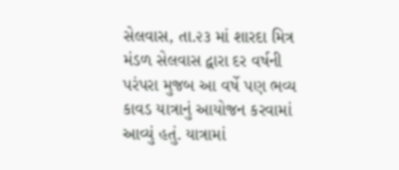સેલવાસ, તા.૨૩ માં શારદા મિત્ર મંડળ સેલવાસ દ્વારા દર વર્ષની પરંપરા મુજબ આ વર્ષે પણ ભવ્ય કાવડ યાત્રાનું આયોજન કરવામાં આવ્યું હતું. યાત્રામાં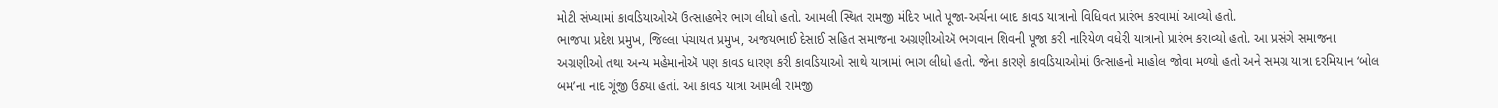મોટી સંખ્યામાં કાવડિયાઓઍ ઉત્સાહભેર ભાગ લીધો હતો. આમલી સ્થિત રામજી મંદિર ખાતે પૂજા-અર્ચના બાદ કાવડ યાત્રાનો વિધિવત પ્રારંભ કરવામાં આવ્યો હતો.
ભાજપા પ્રદેશ પ્રમુખ, જિલ્લા પંચાયત પ્રમુખ, અજયભાઈ દેસાઈ સહિત સમાજના અગ્રણીઓઍ ભગવાન શિવની પૂજા કરી નારિયેળ વધેરી યાત્રાનો પ્રારંભ કરાવ્યો હતો. આ પ્રસંગે સમાજના અગ્રણીઓ તથા અન્ય મહેમાનોઍ પણ કાવડ ધારણ કરી કાવડિયાઓ સાથે યાત્રામાં ભાગ લીધો હતો. જેના કારણે કાવડિયાઓમાં ઉત્સાહનો માહોલ જોવા મળ્યો હતો અને સમગ્ર યાત્રા દરમિયાન ‘બોલ બમ’ના નાદ ગૂંજી ઉઠ્યા હતાં. આ કાવડ યાત્રા આમલી રામજી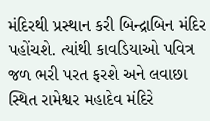મંદિરથી પ્રસ્થાન કરી બિન્દ્રાબિન મંદિર પહોંચશે. ત્યાંથી કાવડિયાઓ પવિત્ર જળ ભરી પરત ફરશે અને લવાછા સ્થિત રામેશ્વર મહાદેવ મંદિરે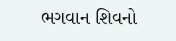ભગવાન શિવનો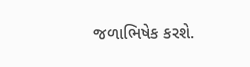જળાભિષેક કરશે.